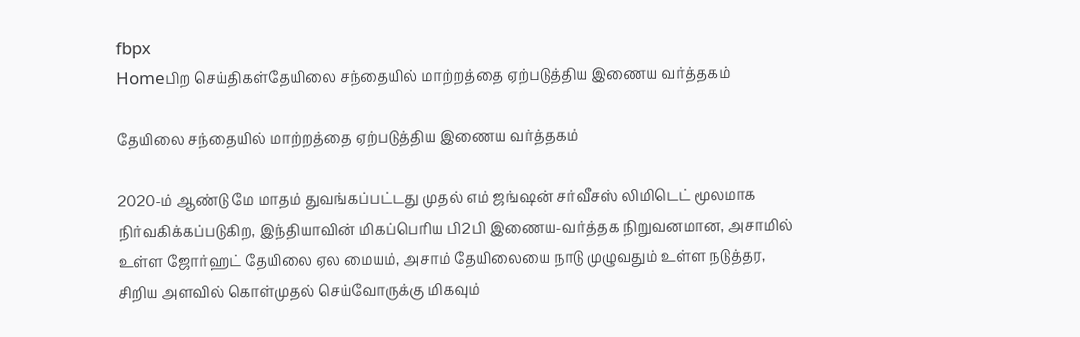fbpx
Homeபிற செய்திகள்தேயிலை சந்தையில் மாற்றத்தை ஏற்படுத்திய இணைய வர்த்தகம்

தேயிலை சந்தையில் மாற்றத்தை ஏற்படுத்திய இணைய வர்த்தகம்

2020-ம் ஆண்டு மே மாதம் துவங்கப்பட்டது முதல் எம் ஜங்ஷன் சர்வீசஸ் லிமிடெட் மூலமாக நிர்வகிக்கப்படுகிற, இந்தியாவின் மிகப்பெரிய பி2பி இணைய-வர்த்தக நிறுவனமான, அசாமில் உள்ள ஜோர்ஹட் தேயிலை ஏல மையம், அசாம் தேயிலையை நாடு முழுவதும் உள்ள நடுத்தர, சிறிய அளவில் கொள்முதல் செய்வோருக்கு மிகவும்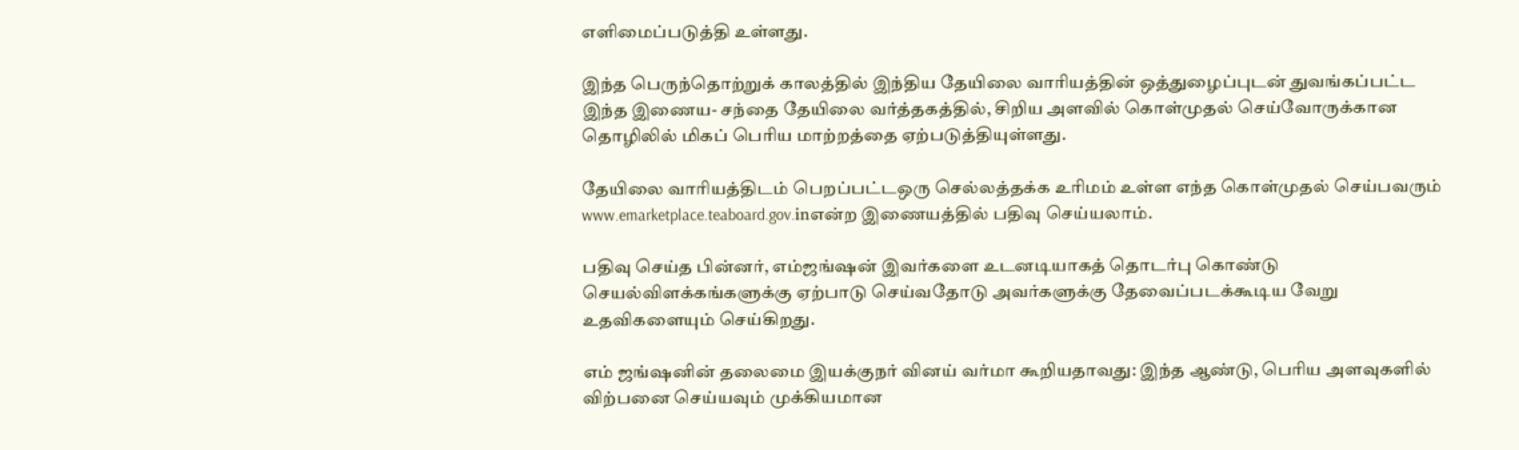எளிமைப்படுத்தி உள்ளது.

இந்த பெருந்தொற்றுக் காலத்தில் இந்திய தேயிலை வாரியத்தின் ஒத்துழைப்புடன் துவங்கப்பட்ட இந்த இணைய- சந்தை தேயிலை வர்த்தகத்தில், சிறிய அளவில் கொள்முதல் செய்வோருக்கான தொழிலில் மிகப் பெரிய மாற்றத்தை ஏற்படுத்தியுள்ளது.

தேயிலை வாரியத்திடம் பெறப்பட்டஒரு செல்லத்தக்க உரிமம் உள்ள எந்த கொள்முதல் செய்பவரும் www.emarketplace.teaboard.gov.inஎன்ற இணையத்தில் பதிவு செய்யலாம்.

பதிவு செய்த பின்னர், எம்ஜங்ஷன் இவர்களை உடனடியாகத் தொடர்பு கொண்டு செயல்விளக்கங்களுக்கு ஏற்பாடு செய்வதோடு அவர்களுக்கு தேவைப்படக்கூடிய வேறு உதவிகளையும் செய்கிறது.

எம் ஜங்ஷனின் தலைமை இயக்குநர் வினய் வர்மா கூறியதாவது: இந்த ஆண்டு, பெரிய அளவுகளில் விற்பனை செய்யவும் முக்கியமான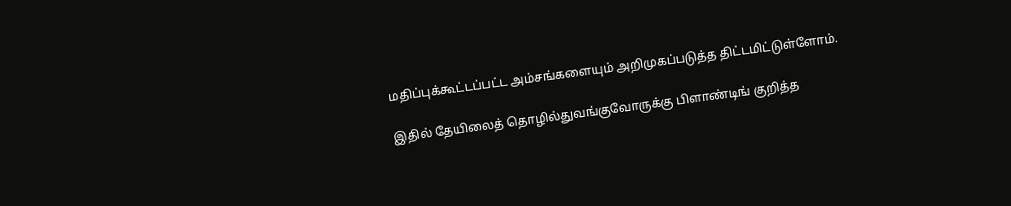மதிப்புக்கூட்டப்பட்ட அம்சங்களையும் அறிமுகப்படுத்த திட்டமிட்டுள்ளோம்.

இதில் தேயிலைத் தொழில்துவங்குவோருக்கு பிளாண்டிங் குறித்த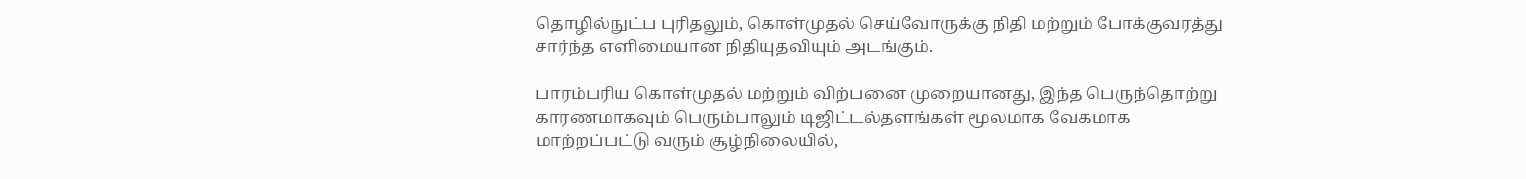தொழில்நுட்ப புரிதலும், கொள்முதல் செய்வோருக்கு நிதி மற்றும் போக்குவரத்து சார்ந்த எளிமையான நிதியுதவியும் அடங்கும்.

பாரம்பரிய கொள்முதல் மற்றும் விற்பனை முறையானது, இந்த பெருந்தொற்று காரணமாகவும் பெரும்பாலும் டிஜிட்டல்தளங்கள் மூலமாக வேகமாக மாற்றப்பட்டு வரும் சூழ்நிலையில்,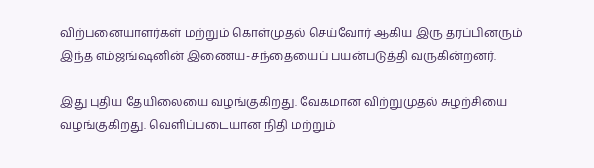விற்பனையாளர்கள் மற்றும் கொள்முதல் செய்வோர் ஆகிய இரு தரப்பினரும் இந்த எம்ஜங்ஷனின் இணைய-சந்தையைப் பயன்படுத்தி வருகின்றனர்.

இது புதிய தேயிலையை வழங்குகிறது. வேகமான விற்றுமுதல் சுழற்சியை வழங்குகிறது. வெளிப்படையான நிதி மற்றும்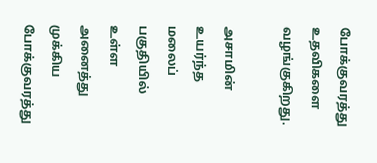போக்குவரத்து உதவிகளை வழங்குகிறது.

அசாமின் உயர்ந்த மலைப் பகுதியில் உள்ள அனைத்து முக்கிய போக்குவரத்து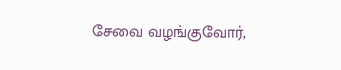சேவை வழங்குவோர்,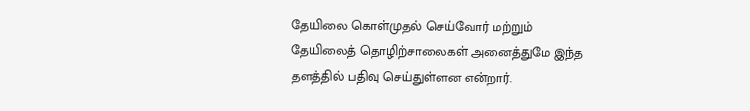தேயிலை கொள்முதல் செய்வோர் மற்றும் தேயிலைத் தொழிற்சாலைகள் அனைத்துமே இந்த தளத்தில் பதிவு செய்துள்ளன என்றார்.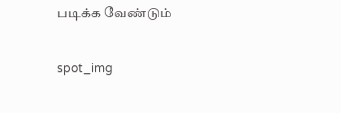படிக்க வேண்டும்

spot_img